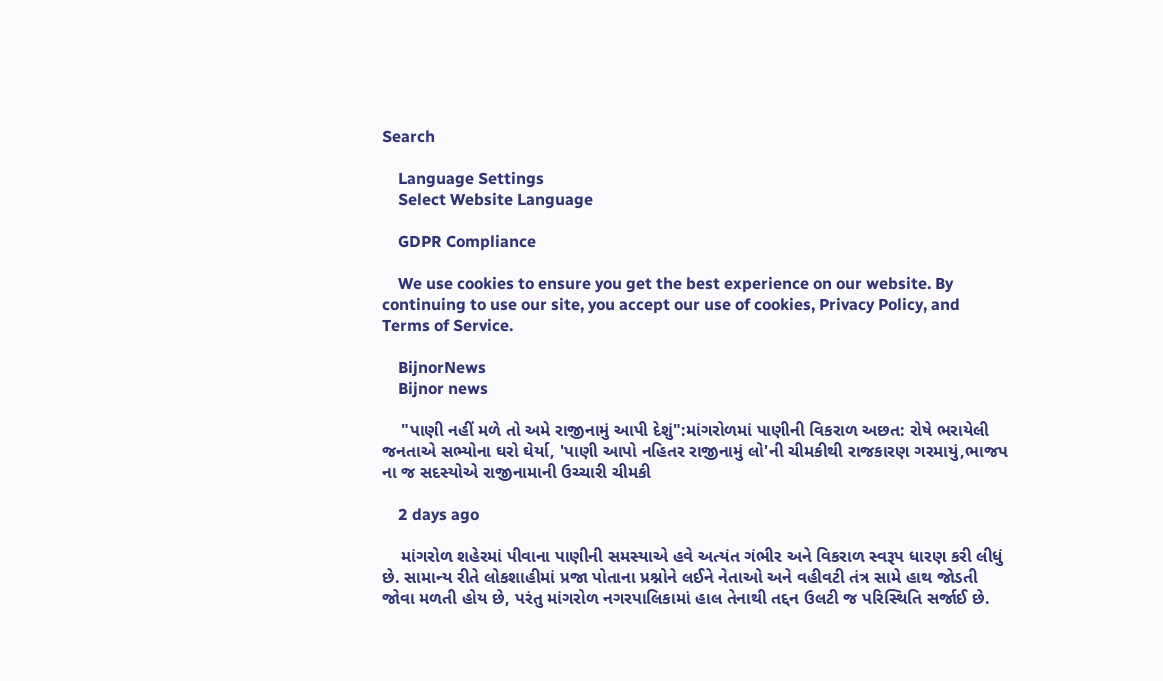Search

    Language Settings
    Select Website Language

    GDPR Compliance

    We use cookies to ensure you get the best experience on our website. By continuing to use our site, you accept our use of cookies, Privacy Policy, and Terms of Service.

    BijnorNews
    Bijnor news

    "પાણી નહીં મળે તો અમે રાજીનામું આપી દેશું":માંગરોળમાં પાણીની વિકરાળ અછત: રોષે ભરાયેલી જનતાએ સભ્યોના ઘરો ઘેર્યા, 'પાણી આપો નહિતર રાજીનામું લો'ની ચીમકીથી રાજકારણ ગરમાયું,ભાજપ ના જ સદસ્યોએ રાજીનામાની ઉચ્ચારી ચીમકી

    2 days ago

    માંગરોળ શહેરમાં પીવાના પાણીની સમસ્યાએ હવે અત્યંત ગંભીર અને વિકરાળ સ્વરૂપ ધારણ કરી લીધું છે. સામાન્ય રીતે લોકશાહીમાં પ્રજા પોતાના પ્રશ્નોને લઈને નેતાઓ અને વહીવટી તંત્ર સામે હાથ જોડતી જોવા મળતી હોય છે, પરંતુ માંગરોળ નગરપાલિકામાં હાલ તેનાથી તદ્દન ઉલટી જ પરિસ્થિતિ સર્જાઈ છે.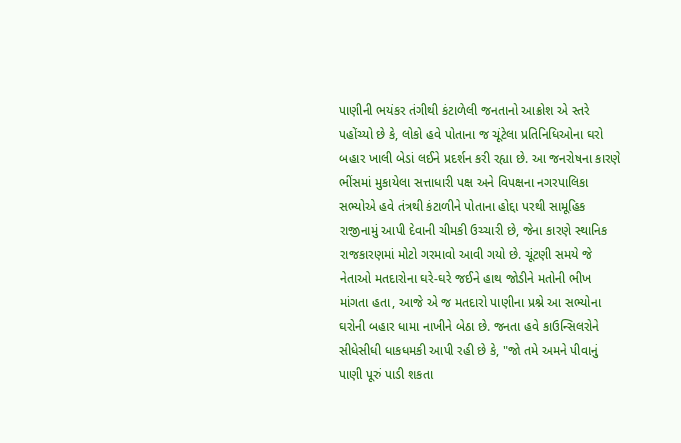પાણીની ભયંકર તંગીથી કંટાળેલી જનતાનો આક્રોશ એ સ્તરે પહોંચ્યો છે કે, લોકો હવે પોતાના જ ચૂંટેલા પ્રતિનિધિઓના ઘરો બહાર ખાલી બેડાં લઈને પ્રદર્શન કરી રહ્યા છે. આ જનરોષના કારણે ભીંસમાં મુકાયેલા સત્તાધારી પક્ષ અને વિપક્ષના નગરપાલિકા સભ્યોએ હવે તંત્રથી કંટાળીને પોતાના હોદ્દા પરથી સામૂહિક રાજીનામું આપી દેવાની ચીમકી ઉચ્ચારી છે, જેના કારણે સ્થાનિક રાજકારણમાં મોટો ગરમાવો આવી ગયો છે. ચૂંટણી સમયે જે નેતાઓ મતદારોના ઘરે-ઘરે જઈને હાથ જોડીને મતોની ભીખ માંગતા હતા, આજે એ જ મતદારો પાણીના પ્રશ્ને આ સભ્યોના ઘરોની બહાર ધામા નાખીને બેઠા છે. જનતા હવે કાઉન્સિલરોને સીધેસીધી ધાકધમકી આપી રહી છે કે, "જો તમે અમને પીવાનું પાણી પૂરું પાડી શકતા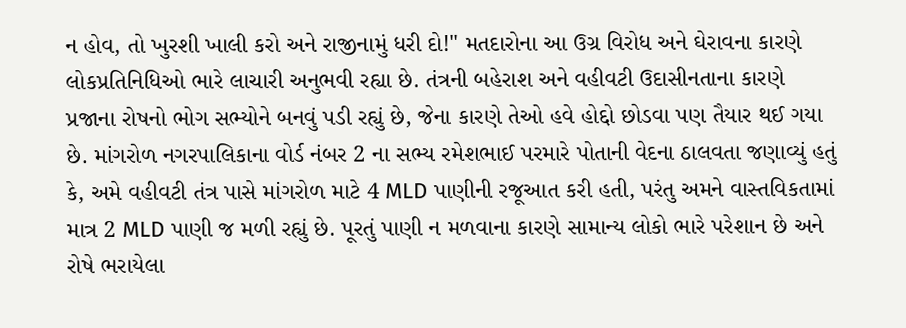ન હોવ, તો ખુરશી ખાલી કરો અને રાજીનામું ધરી દો!" મતદારોના આ ઉગ્ર વિરોધ અને ઘેરાવના કારણે લોકપ્રતિનિધિઓ ભારે લાચારી અનુભવી રહ્યા છે. તંત્રની બહેરાશ અને વહીવટી ઉદાસીનતાના કારણે પ્રજાના રોષનો ભોગ સભ્યોને બનવું પડી રહ્યું છે, જેના કારણે તેઓ હવે હોદ્દો છોડવા પણ તૈયાર થઈ ગયા છે. માંગરોળ નગરપાલિકાના વોર્ડ નંબર 2 ના સભ્ય રમેશભાઈ પરમારે પોતાની વેદના ઠાલવતા જણાવ્યું હતું કે, અમે વહીવટી તંત્ર પાસે માંગરોળ માટે 4 MLD પાણીની રજૂઆત કરી હતી, પરંતુ અમને વાસ્તવિકતામાં માત્ર 2 MLD પાણી જ મળી રહ્યું છે. પૂરતું પાણી ન મળવાના કારણે સામાન્ય લોકો ભારે પરેશાન છે અને રોષે ભરાયેલા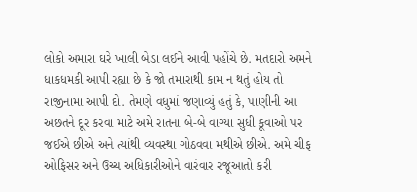લોકો અમારા ઘરે ખાલી બેડા લઈને આવી પહોંચે છે. મતદારો અમને ધાકધમકી આપી રહ્યા છે કે જો તમારાથી કામ ન થતું હોય તો રાજીનામા આપી દો. તેમણે વધુમાં જણાવ્યું હતું કે, પાણીની આ અછતને દૂર કરવા માટે અમે રાતના બે-બે વાગ્યા સુધી કૂવાઓ પર જઈએ છીએ અને ત્યાંથી વ્યવસ્થા ગોઠવવા મથીએ છીએ. અમે ચીફ ઓફિસર અને ઉચ્ચ અધિકારીઓને વારંવાર રજૂઆતો કરી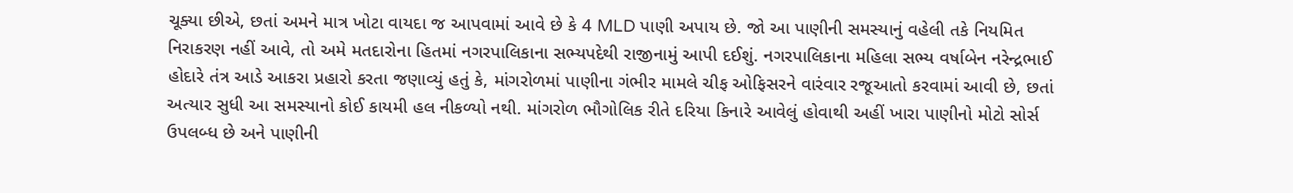ચૂક્યા છીએ, છતાં અમને માત્ર ખોટા વાયદા જ આપવામાં આવે છે કે 4 MLD પાણી અપાય છે. જો આ પાણીની સમસ્યાનું વહેલી તકે નિયમિત નિરાકરણ નહીં આવે, તો અમે મતદારોના હિતમાં નગરપાલિકાના સભ્યપદેથી રાજીનામું આપી દઈશું. નગરપાલિકાના મહિલા સભ્ય વર્ષાબેન નરેન્દ્રભાઈ હોદારે તંત્ર આડે આકરા પ્રહારો કરતા જણાવ્યું હતું કે, માંગરોળમાં પાણીના ગંભીર મામલે ચીફ ઓફિસરને વારંવાર રજૂઆતો કરવામાં આવી છે, છતાં અત્યાર સુધી આ સમસ્યાનો કોઈ કાયમી હલ નીકળ્યો નથી. માંગરોળ ભૌગોલિક રીતે દરિયા કિનારે આવેલું હોવાથી અહીં ખારા પાણીનો મોટો સોર્સ ઉપલબ્ધ છે અને પાણીની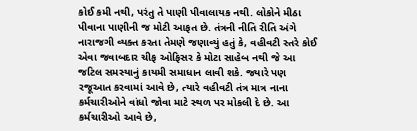કોઈ કમી નથી, પરંતુ તે પાણી પીવાલાયક નથી. લોકોને મીઠા પીવાના પાણીની જ મોટી આફત છે. તંત્રની નીતિ રીતિ અંગે નારાજગી વ્યક્ત કરતા તેમણે જણાવ્યું હતું કે, વહીવટી સ્તરે કોઈ એવા જવાબદાર ચીફ ઓફિસર કે મોટા સાહેબ નથી જે આ જટિલ સમસ્યાનું કાયમી સમાધાન લાવી શકે. જ્યારે પણ રજૂઆત કરવામાં આવે છે, ત્યારે વહીવટી તંત્ર માત્ર નાના કર્મચારીઓને વાંધો જોવા માટે સ્થળ પર મોકલી દે છે. આ કર્મચારીઓ આવે છે,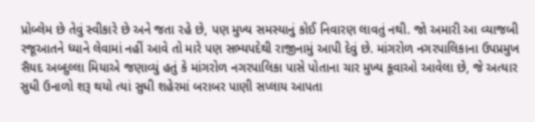પ્રોબ્લેમ છે તેવું સ્વીકારે છે અને જતા રહે છે, પણ મુખ્ય સમસ્યાનું કોઈ નિવારણ લાવતું નથી. જો અમારી આ વ્યાજબી રજૂઆતને ધ્યાને લેવામાં નહીં આવે તો મારે પણ સભ્યપદેથી રાજીનામું આપી દેવું છે. માંગરોળ નગરપાલિકાના ઉપપ્રમુખ સૈયદ અબ્દુલ્લા મિયાએ જણાવ્યું હતું કે માંગરોળ નગરપાલિકા પાસે પોતાના ચાર મુખ્ય કૂવાઓ આવેલા છે, જે અત્યાર સુધી ઉનાળો શરૂ થયો ત્યાં સુધી શહેરમાં બરાબર પાણી સપ્લાય આપતા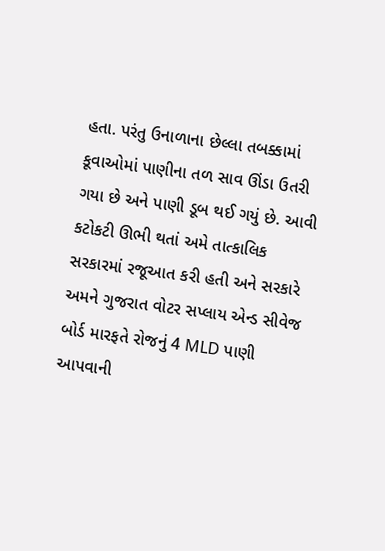હતા. પરંતુ ઉનાળાના છેલ્લા તબક્કામાં કૂવાઓમાં પાણીના તળ સાવ ઊંડા ઉતરી ગયા છે અને પાણી ડૂબ થઈ ગયું છે. આવી કટોકટી ઊભી થતાં અમે તાત્કાલિક સરકારમાં રજૂઆત કરી હતી અને સરકારે અમને ગુજરાત વોટર સપ્લાય એન્ડ સીવેજ બોર્ડ મારફતે રોજનું 4 MLD પાણી આપવાની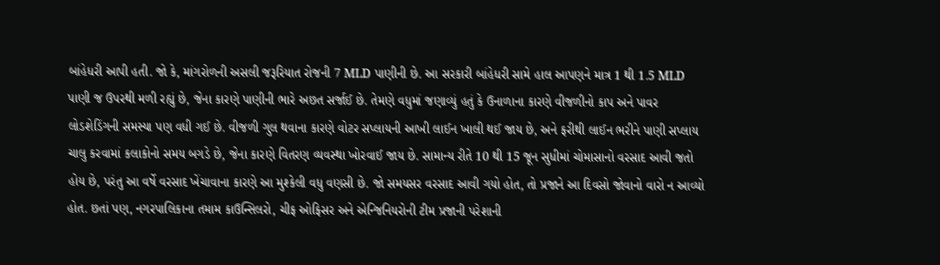બાંહેધરી આપી હતી. જો કે, માંગરોળની અસલી જરૂરિયાત રોજની 7 MLD પાણીની છે. આ સરકારી બાંહેધરી સામે હાલ આપણને માત્ર 1 થી 1.5 MLD પાણી જ ઉપરથી મળી રહ્યું છે, જેના કારણે પાણીની ભારે અછત સર્જાઈ છે. તેમણે વધુમાં જણાવ્યું હતું કે ઉનાળાના કારણે વીજળીનો કાપ અને પાવર લોડશેડિંગની સમસ્યા પણ વધી ગઈ છે. વીજળી ગુલ થવાના કારણે વોટર સપ્લાયની આખી લાઈન ખાલી થઈ જાય છે, અને ફરીથી લાઈન ભરીને પાણી સપ્લાય ચાલુ કરવામાં કલાકોનો સમય બગડે છે, જેના કારણે વિતરણ વ્યવસ્થા ખોરવાઈ જાય છે. સામાન્ય રીતે 10 થી 15 જૂન સુધીમાં ચોમાસાનો વરસાદ આવી જતો હોય છે, પરંતુ આ વર્ષે વરસાદ ખેંચાવાના કારણે આ મુશ્કેલી વધુ વણસી છે. જો સમયસર વરસાદ આવી ગયો હોત, તો પ્રજાને આ દિવસો જોવાનો વારો ન આવ્યો હોત. છતાં પણ, નગરપાલિકાના તમામ કાઉન્સિલરો, ચીફ ઓફિસર અને એન્જિનિયરોની ટીમ પ્રજાની પરેશાની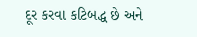દૂર કરવા કટિબદ્ધ છે અને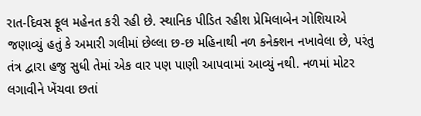રાત-દિવસ ફૂલ મહેનત કરી રહી છે. સ્થાનિક પીડિત રહીશ પ્રેમિલાબેન ગોશિયાએ જણાવ્યું હતું કે અમારી ગલીમાં છેલ્લા છ-છ મહિનાથી નળ કનેક્શન નખાવેલા છે, પરંતુ તંત્ર દ્વારા હજુ સુધી તેમાં એક વાર પણ પાણી આપવામાં આવ્યું નથી. નળમાં મોટર લગાવીને ખેંચવા છતાં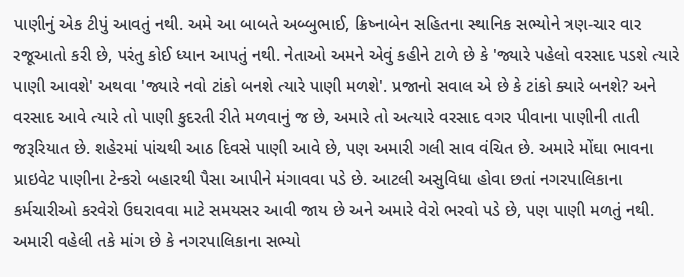પાણીનું એક ટીપું આવતું નથી. અમે આ બાબતે અબ્બુભાઈ, ક્રિષ્નાબેન સહિતના સ્થાનિક સભ્યોને ત્રણ-ચાર વાર રજૂઆતો કરી છે, પરંતુ કોઈ ધ્યાન આપતું નથી. નેતાઓ અમને એવું કહીને ટાળે છે કે 'જ્યારે પહેલો વરસાદ પડશે ત્યારે પાણી આવશે' અથવા 'જ્યારે નવો ટાંકો બનશે ત્યારે પાણી મળશે'. પ્રજાનો સવાલ એ છે કે ટાંકો ક્યારે બનશે? અને વરસાદ આવે ત્યારે તો પાણી કુદરતી રીતે મળવાનું જ છે, અમારે તો અત્યારે વરસાદ વગર પીવાના પાણીની તાતી જરૂરિયાત છે. શહેરમાં પાંચથી આઠ દિવસે પાણી આવે છે, પણ અમારી ગલી સાવ વંચિત છે. અમારે મોંઘા ભાવના પ્રાઇવેટ પાણીના ટેન્કરો બહારથી પૈસા આપીને મંગાવવા પડે છે. આટલી અસુવિધા હોવા છતાં નગરપાલિકાના કર્મચારીઓ કરવેરો ઉઘરાવવા માટે સમયસર આવી જાય છે અને અમારે વેરો ભરવો પડે છે, પણ પાણી મળતું નથી. અમારી વહેલી તકે માંગ છે કે નગરપાલિકાના સભ્યો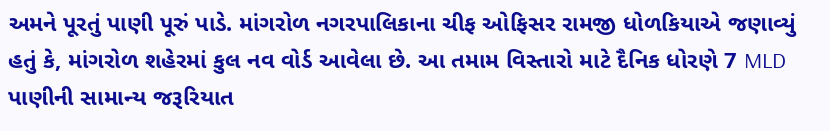અમને પૂરતું પાણી પૂરું પાડે. માંગરોળ નગરપાલિકાના ચીફ ઓફિસર રામજી ધોળકિયાએ જણાવ્યું હતું કે, માંગરોળ શહેરમાં કુલ નવ વોર્ડ આવેલા છે. આ તમામ વિસ્તારો માટે દૈનિક ધોરણે 7 MLD પાણીની સામાન્ય જરૂરિયાત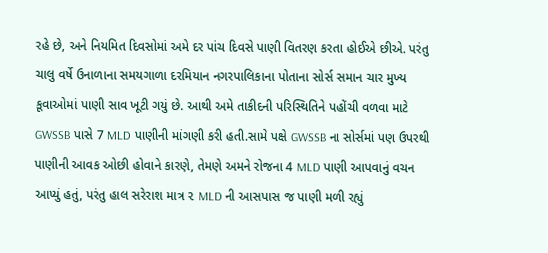રહે છે, અને નિયમિત દિવસોમાં અમે દર પાંચ દિવસે પાણી વિતરણ કરતા હોઈએ છીએ. પરંતુ ચાલુ વર્ષે ઉનાળાના સમયગાળા દરમિયાન નગરપાલિકાના પોતાના સોર્સ સમાન ચાર મુખ્ય કૂવાઓમાં પાણી સાવ ખૂટી ગયું છે. આથી અમે તાકીદની પરિસ્થિતિને પહોંચી વળવા માટે GWSSB પાસે 7 MLD પાણીની માંગણી કરી હતી.સામે પક્ષે GWSSB ના સોર્સમાં પણ ઉપરથી પાણીની આવક ઓછી હોવાને કારણે, તેમણે અમને રોજના 4 MLD પાણી આપવાનું વચન આપ્યું હતું, પરંતુ હાલ સરેરાશ માત્ર ૨ MLD ની આસપાસ જ પાણી મળી રહ્યું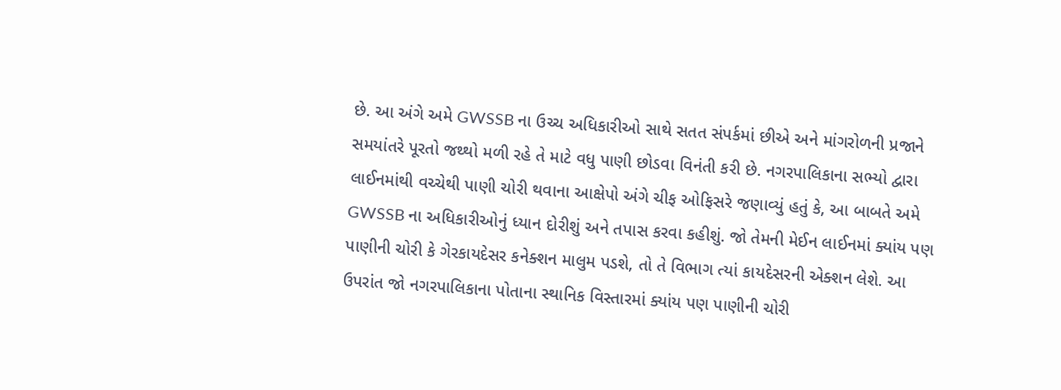છે. આ અંગે અમે GWSSB ના ઉચ્ચ અધિકારીઓ સાથે સતત સંપર્કમાં છીએ અને માંગરોળની પ્રજાને સમયાંતરે પૂરતો જથ્થો મળી રહે તે માટે વધુ પાણી છોડવા વિનંતી કરી છે. નગરપાલિકાના સભ્યો દ્વારા લાઈનમાંથી વચ્ચેથી પાણી ચોરી થવાના આક્ષેપો અંગે ચીફ ઓફિસરે જણાવ્યું હતું કે, આ બાબતે અમે GWSSB ના અધિકારીઓનું ધ્યાન દોરીશું અને તપાસ કરવા કહીશું. જો તેમની મેઈન લાઈનમાં ક્યાંય પણ પાણીની ચોરી કે ગેરકાયદેસર કનેક્શન માલુમ પડશે, તો તે વિભાગ ત્યાં કાયદેસરની એક્શન લેશે. આ ઉપરાંત જો નગરપાલિકાના પોતાના સ્થાનિક વિસ્તારમાં ક્યાંય પણ પાણીની ચોરી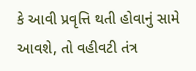કે આવી પ્રવૃત્તિ થતી હોવાનું સામે આવશે, તો વહીવટી તંત્ર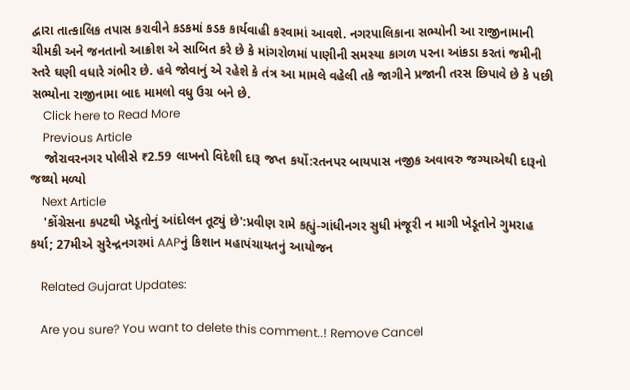દ્વારા તાત્કાલિક તપાસ કરાવીને કડકમાં કડક કાર્યવાહી કરવામાં આવશે. નગરપાલિકાના સભ્યોની આ રાજીનામાની ચીમકી અને જનતાનો આક્રોશ એ સાબિત કરે છે કે માંગરોળમાં પાણીની સમસ્યા કાગળ પરના આંકડા કરતાં જમીની સ્તરે ઘણી વધારે ગંભીર છે. હવે જોવાનું એ રહેશે કે તંત્ર આ મામલે વહેલી તકે જાગીને પ્રજાની તરસ છિપાવે છે કે પછી સભ્યોના રાજીનામા બાદ મામલો વધુ ઉગ્ર બને છે.
    Click here to Read More
    Previous Article
    જોરાવરનગર પોલીસે ₹2.59 લાખનો વિદેશી દારૂ જપ્ત કર્યો:રતનપર બાયપાસ નજીક અવાવરુ જગ્યાએથી દારૂનો જથ્થો મળ્યો
    Next Article
    'કોંગ્રેસના કપટથી ખેડૂતોનું આંદોલન તૂટ્યું છે':પ્રવીણ રામે કહ્યું-ગાંધીનગર સુધી મંજૂરી ન માગી ખેડૂતોને ગુમરાહ કર્યા; 27મીએ સુરેન્દ્રનગરમાં AAPનું કિશાન મહાપંચાયતનું આયોજન

    Related Gujarat Updates:

    Are you sure? You want to delete this comment..! Remove Cancel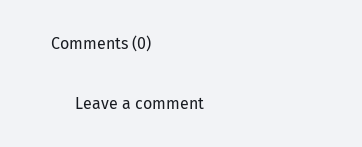Comments (0)

      Leave a comment